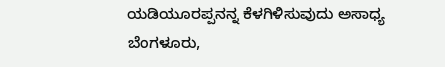ಯಡಿಯೂರಪ್ಪನನ್ನ ಕೆಳಗಿಳಿಸುವುದು ಅಸಾಧ್ಯ
ಬೆಂಗಳೂರು,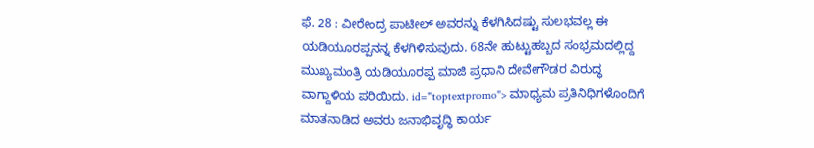ಫೆ. 28 : ವೀರೇಂದ್ರ ಪಾಟೀಲ್ ಅವರನ್ನು ಕೆಳಗಿಸಿದಷ್ಟು ಸುಲಭವಲ್ಲ ಈ ಯಡಿಯೂರಪ್ಪನನ್ನ ಕೆಳಗಿಳಿಸುವುದು. 68ನೇ ಹುಟ್ಟುಹಬ್ಬದ ಸಂಭ್ರಮದಲ್ಲಿದ್ದ ಮುಖ್ಯಮಂತ್ರಿ ಯಡಿಯೂರಪ್ಪ ಮಾಜಿ ಪ್ರಧಾನಿ ದೇವೇಗೌಡರ ವಿರುದ್ಧ ವಾಗ್ದಾಳಿಯ ಪರಿಯಿದು. id="toptextpromo"> ಮಾಧ್ಯಮ ಪ್ರತಿನಿಧಿಗಳೊಂದಿಗೆ ಮಾತನಾಡಿದ ಅವರು ಜನಾಭಿವೃದ್ಧಿ ಕಾರ್ಯ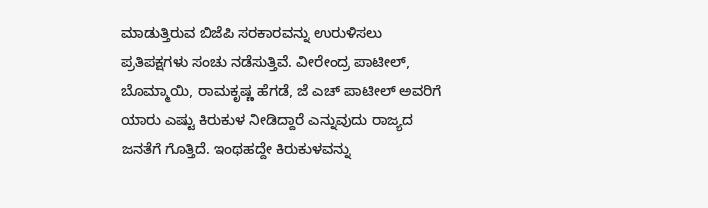ಮಾಡುತ್ತಿರುವ ಬಿಜೆಪಿ ಸರಕಾರವನ್ನು ಉರುಳಿಸಲು ಪ್ರತಿಪಕ್ಷಗಳು ಸಂಚು ನಡೆಸುತ್ತಿವೆ. ವೀರೇಂದ್ರ ಪಾಟೀಲ್, ಬೊಮ್ಮಾಯಿ, ರಾಮಕೃಷ್ಣ ಹೆಗಡೆ, ಜೆ ಎಚ್ ಪಾಟೀಲ್ ಅವರಿಗೆ ಯಾರು ಎಷ್ಟು ಕಿರುಕುಳ ನೀಡಿದ್ದಾರೆ ಎನ್ನುವುದು ರಾಜ್ಯದ ಜನತೆಗೆ ಗೊತ್ತಿದೆ. ಇಂಥಹದ್ದೇ ಕಿರುಕುಳವನ್ನು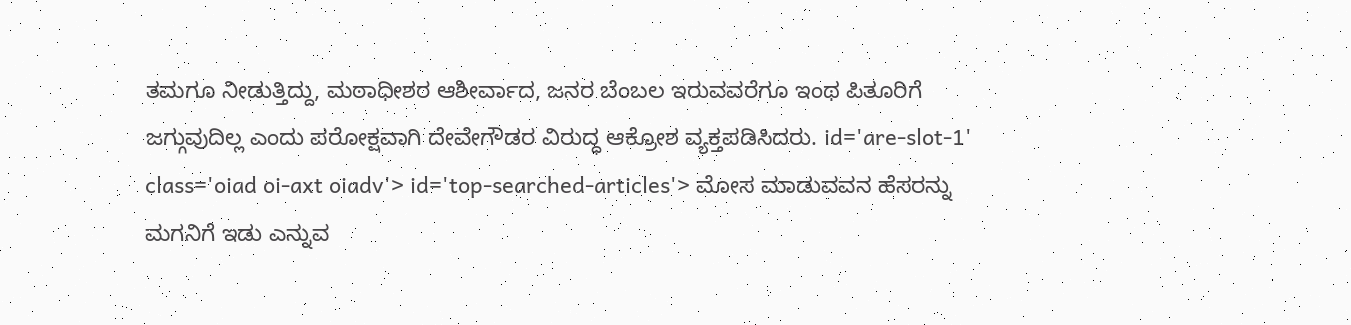ತಮಗೂ ನೀಡುತ್ತಿದ್ದು, ಮಠಾಧೀಶರ ಆಶೀರ್ವಾದ, ಜನರ ಬೆಂಬಲ ಇರುವವರೆಗೂ ಇಂಥ ಪಿತೂರಿಗೆ ಜಗ್ಗುವುದಿಲ್ಲ ಎಂದು ಪರೋಕ್ಷವಾಗಿ ದೇವೇಗೌಡರ ವಿರುದ್ಧ ಆಕ್ರೋಶ ವ್ಯಕ್ತಪಡಿಸಿದರು. id='are-slot-1' class='oiad oi-axt oiadv'> id='top-searched-articles'> ಮೋಸ ಮಾಡುವವನ ಹೆಸರನ್ನು ಮಗನಿಗೆ ಇಡು ಎನ್ನುವ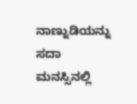ನಾಣ್ನುಡಿಯನ್ನು ಸದಾ ಮನಸ್ಸಿನಲ್ಲಿ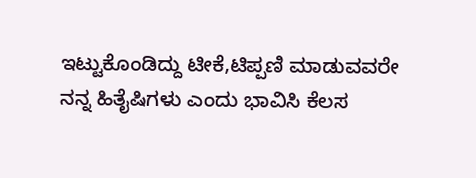ಇಟ್ಟುಕೊಂಡಿದ್ದು ಟೀಕೆ,ಟಿಪ್ಪಣಿ ಮಾಡುವವರೇ ನನ್ನ ಹಿತೈಷಿಗಳು ಎಂದು ಭಾವಿಸಿ ಕೆಲಸ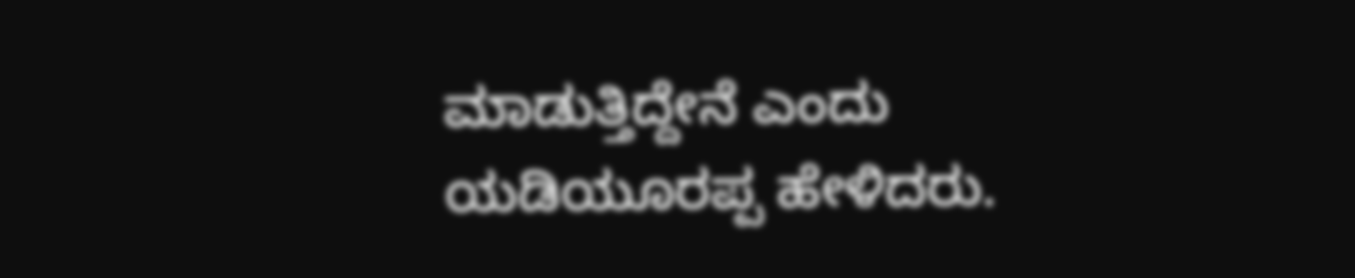ಮಾಡುತ್ತಿದ್ದೇನೆ ಎಂದು ಯಡಿಯೂರಪ್ಪ ಹೇಳಿದರು.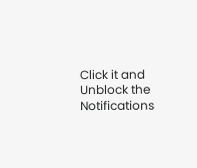Click it and Unblock the Notifications